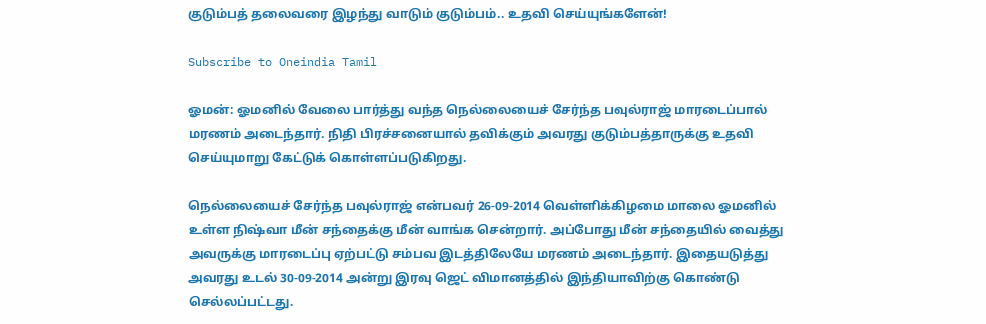குடும்பத் தலைவரை இழந்து வாடும் குடும்பம்.. உதவி செய்யுங்களேன்!

Subscribe to Oneindia Tamil

ஓமன்: ஓமனில் வேலை பார்த்து வந்த நெல்லையைச் சேர்ந்த பவுல்ராஜ் மாரடைப்பால் மரணம் அடைந்தார். நிதி பிரச்சனையால் தவிக்கும் அவரது குடும்பத்தாருக்கு உதவி செய்யுமாறு கேட்டுக் கொள்ளப்படுகிறது.

நெல்லையைச் சேர்ந்த பவுல்ராஜ் என்பவர் 26-09-2014 வெள்ளிக்கிழமை மாலை ஓமனில் உள்ள நிஷ்வா மீன் சந்தைக்கு மீன் வாங்க சென்றார். அப்போது மீன் சந்தையில் வைத்து அவருக்கு மாரடைப்பு ஏற்பட்டு சம்பவ இடத்திலேயே மரணம் அடைந்தார். இதையடுத்து அவரது உடல் 30-09-2014 அன்று இரவு ஜெட் விமானத்தில் இந்தியாவிற்கு கொண்டு செல்லப்பட்டது.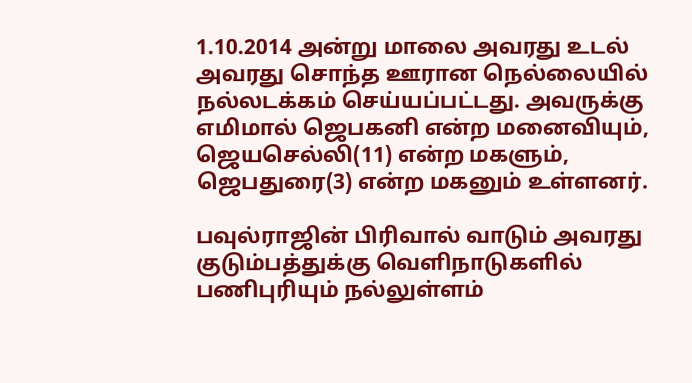1.10.2014 அன்று மாலை அவரது உடல் அவரது சொந்த ஊரான நெல்லையில் நல்லடக்கம் செய்யப்பட்டது. அவருக்கு எமிமால் ஜெபகனி என்ற மனைவியும், ஜெயசெல்லி(11) என்ற மகளும், ஜெபதுரை(3) என்ற மகனும் உள்ளனர்.

பவுல்ராஜின் பிரிவால் வாடும் அவரது குடும்பத்துக்கு வெளிநாடுகளில் பணிபுரியும் நல்லுள்ளம்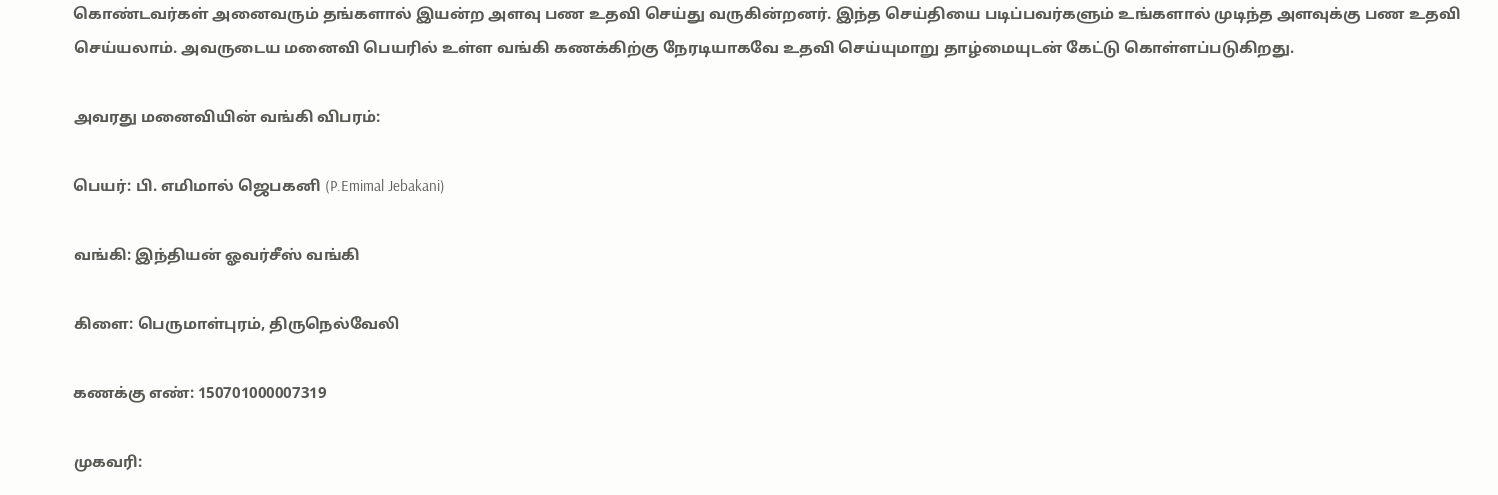கொண்டவர்கள் அனைவரும் தங்களால் இயன்ற அளவு பண உதவி செய்து வருகின்றனர். இந்த செய்தியை படிப்பவர்களும் உங்களால் முடிந்த அளவுக்கு பண உதவி செய்யலாம். அவருடைய மனைவி பெயரில் உள்ள வங்கி கணக்கிற்கு நேரடியாகவே உதவி செய்யுமாறு தாழ்மையுடன் கேட்டு கொள்ளப்படுகிறது.

அவரது மனைவியின் வங்கி விபரம்:

பெயர்: பி. எமிமால் ஜெபகனி (P.Emimal Jebakani)

வங்கி: இந்தியன் ஓவர்சீஸ் வங்கி

கிளை: பெருமாள்புரம், திருநெல்வேலி

கணக்கு எண்: 150701000007319

முகவரி: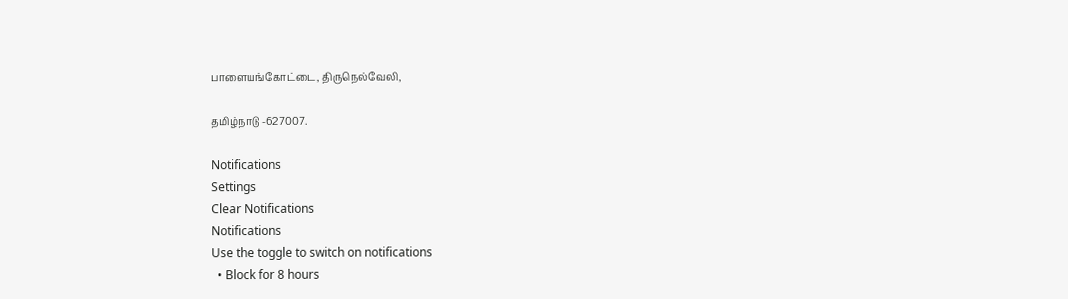பாளையங்கோட்டை, திருநெல்வேலி,

தமிழ்நாடு -627007.

Notifications
Settings
Clear Notifications
Notifications
Use the toggle to switch on notifications
  • Block for 8 hours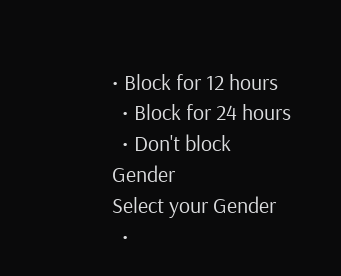• Block for 12 hours
  • Block for 24 hours
  • Don't block
Gender
Select your Gender
  •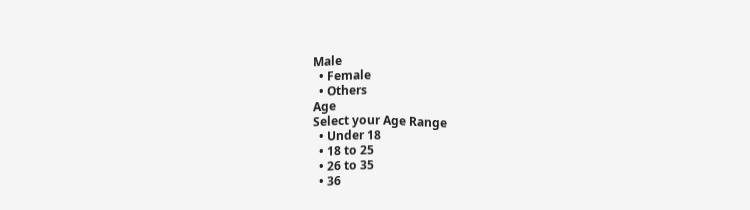Male
  • Female
  • Others
Age
Select your Age Range
  • Under 18
  • 18 to 25
  • 26 to 35
  • 36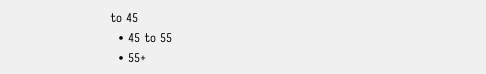to 45
  • 45 to 55
  • 55+